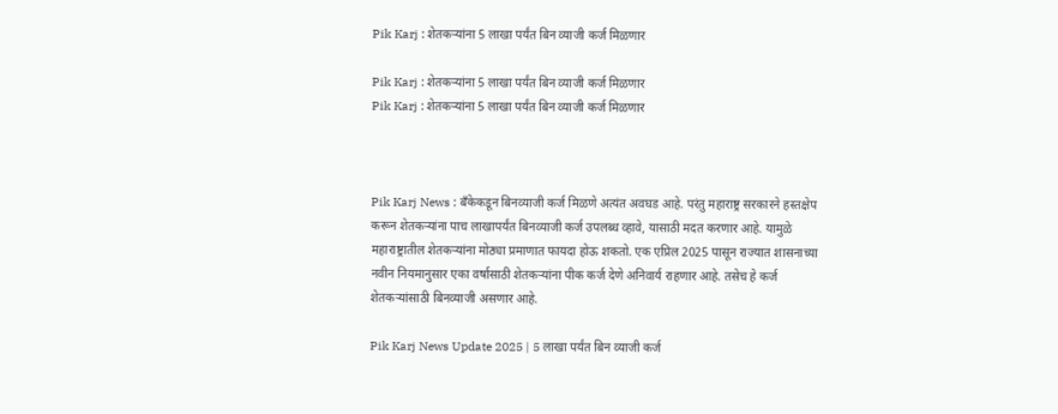Pik Karj : शेतकऱ्यांना 5 लाखा पर्यंत ब‍िन व्याजी कर्ज मिळणार

Pik Karj : शेतकऱ्यांना 5 लाखा पर्यंत ब‍िन व्याजी कर्ज मिळणार
Pik Karj : शेतकऱ्यांना 5 लाखा पर्यंत ब‍िन व्याजी कर्ज मिळणार



Pik Karj News : बँकेकडून बिनव्याजी कर्ज मिळणे अत्यंत अवघड आहे. परंतु महाराष्ट्र सरकारने हस्तक्षेप करून शेतकऱ्यांना पाच लाखापर्यंत बिनव्याजी कर्ज उपलब्ध व्हावे, यासाठी मदत करणार आहे. यामुळे महाराष्ट्रातील शेतकऱ्यांना मोठ्या प्रमाणात फायदा होऊ शकतो. एक एप्रिल 2025 पासून राज्यात शासनाच्या नवीन नियमानुसार एका वर्षासाठी शेतकऱ्यांना पीक कर्ज देणे अनिवार्य राहणार आहे. तसेच हे कर्ज शेतकऱ्यांसाठी बिनव्याजी असणार आहे.

Pik Karj News Update 2025 | 5 लाखा पर्यंत ब‍िन व्याजी कर्ज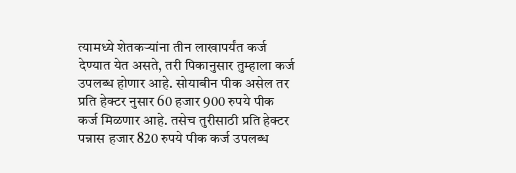त्यामध्ये शेतकऱ्यांना तीन लाखापर्यंत कर्ज देण्यात येत असते, तरी पिकानुसार तुम्हाला कर्ज उपलब्ध होणार आहे. सोयाबीन पीक असेल तर प्रति हेक्टर नुसार 60 हजार 900 रुपये पीक कर्ज मिळणार आहे. तसेच तुरीसाठी प्रति हेक्टर पन्नास हजार 820 रुपये पीक कर्ज उपलब्ध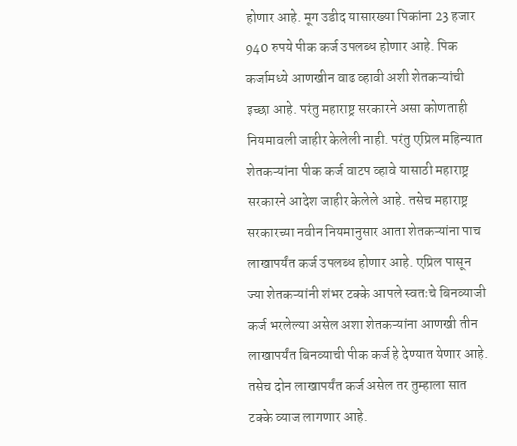होणार आहे. मूग उडीद यासारख्या पिकांना 23 हजार 940 रुपये पीक कर्ज उपलब्ध होणार आहे. पिक कर्जामध्ये आणखीन वाढ व्हावी अशी शेतकऱ्यांची इच्छा आहे. परंतु महाराष्ट्र सरकारने असा कोणताही नियमावली जाहीर केलेली नाही. परंतु एप्रिल महिन्यात शेतकऱ्यांना पीक कर्ज वाटप व्हावे यासाठी महाराष्ट्र सरकारने आदेश जाहीर केलेले आहे. तसेच महाराष्ट्र सरकारच्या नवीन नियमानुसार आता शेतकऱ्यांना पाच लाखापर्यंत कर्ज उपलब्ध होणार आहे. एप्रिल पासून ज्या शेतकऱ्यांनी शंभर टक्के आपले स्वतःचे बिनव्याजी कर्ज भरलेल्या असेल अशा शेतकऱ्यांना आणखी तीन लाखापर्यंत बिनव्याची पीक कर्ज हे देण्यात येणार आहे. तसेच दोन लाखापर्यंत कर्ज असेल तर तुम्हाला सात टक्के व्याज लागणार आहे.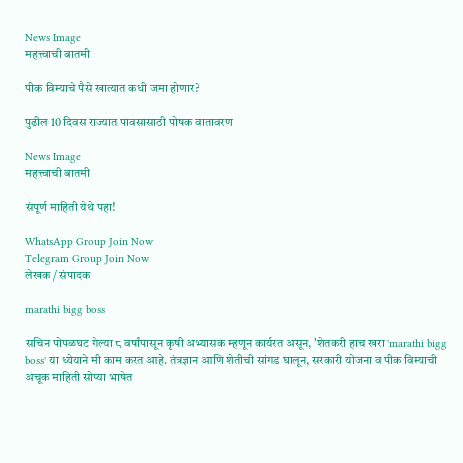News Image
महत्त्वाची बातमी

पीक विम्याचे पैसे खात्यात कधी जमा होणार?

पुढील 10 दिवस राज्यात पावसासाठी पोषक वातावरण

News Image
महत्त्वाची बातमी

संपूर्ण माहिती येथे पहा!

WhatsApp Group Join Now
Telegram Group Join Now
लेखक / संपादक

marathi bigg boss

सचिन पोपळघट गेल्या ८ वर्षांपासून कृषी अभ्यासक म्हणून कार्यरत असून, 'शेतकरी हाच खरा 'marathi bigg boss' या ध्येयाने मी काम करत आहे. तंत्रज्ञान आणि शेतीची सांगड घालून, सरकारी योजना व पीक विम्याची अचूक माहिती सोप्या भाषेत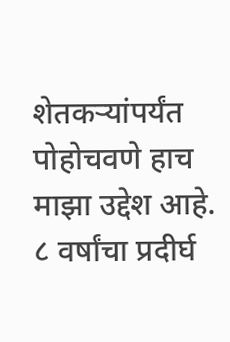शेतकऱ्यांपर्यंत पोहोचवणे हाच माझा उद्देश आहे. ८ वर्षांचा प्रदीर्घ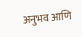अनुभव आणि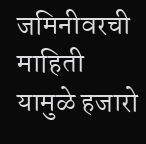जमिनीवरची माहिती यामुळे हजारो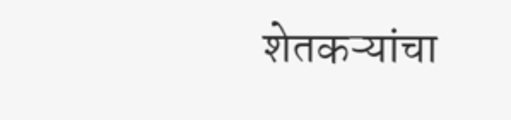शेतकऱ्यांचा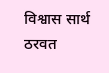विश्वास सार्थ ठरवत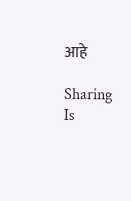आहे

Sharing Is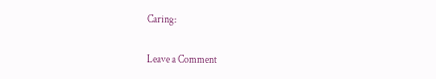Caring:

Leave a Comment